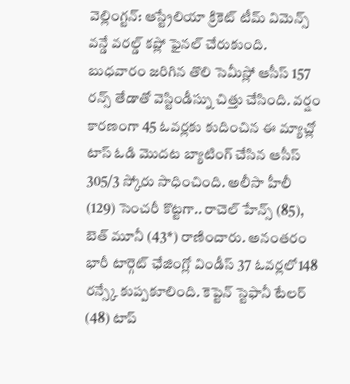వెల్లింగ్టన్: ఆస్ట్రేలియా క్రికెట్ టీమ్ విమెన్స్ వన్డే వరల్డ్ కప్లో ఫైనల్ చేరుకుంది. బుధవారం జరిగిన తొలి సెమీస్లో ఆసీస్ 157 రన్స్ తేడాతో వెస్టిండీస్ను చిత్తు చేసింది. వర్షం కారణంగా 45 ఓవర్లకు కుదించిన ఈ మ్యాచ్లో టాస్ ఓడి మొదట బ్యాటింగ్ చేసిన ఆసీస్ 305/3 స్కోరు సాధించింది. అలీసా హీలీ (129) సెంచరీ కొట్టగా.. రాచెల్ హేన్స్ (85), బెత్ మూనీ (43*) రాణించారు. అనంతరం భారీ టార్గెట్ ఛేజింగ్లో విండీస్ 37 ఓవర్లలో148 రన్స్కే కుప్పకూలింది. కెప్టెన్ స్టెఫానీ టేలర్ (48) టాప్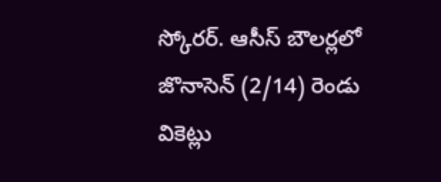స్కోరర్. ఆసీస్ బౌలర్లలో జొనాసెన్ (2/14) రెండు వికెట్లు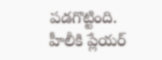పడగొట్టింది. హీలీకి ప్లేయర్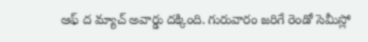ఆఫ్ ద మ్యాచ్ అవార్డు దక్కింది. గురువారం జరిగే రెండో సెమీస్లో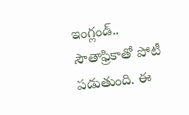ఇంగ్లండ్.. సౌతాఫ్రికాతో పోటీ పడుతుంది. ఈ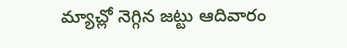మ్యాచ్లో నెగ్గిన జట్టు ఆదివారం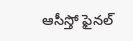ఆసీస్తో ఫైనల్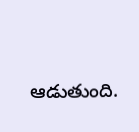ఆడుతుంది.